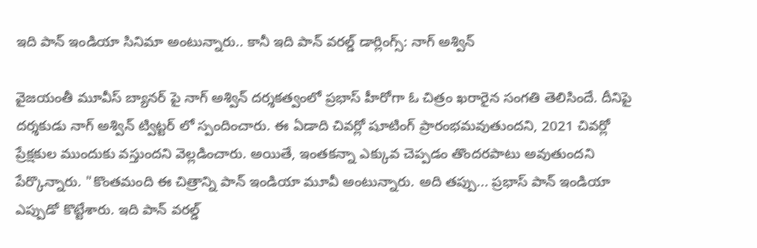ఇది పాన్ ఇండియా సినిమా అంటున్నారు.. కానీ ఇది పాన్ వరల్డ్ డార్లింగ్స్: నాగ్ అశ్విన్

వైజయంతీ మూవీస్ బ్యానర్ పై నాగ్ అశ్విన్ దర్శకత్వంలో ప్రభాస్ హీరోగా ఓ చిత్రం ఖరారైన సంగతి తెలిసిందే. దీనిపై దర్శకుడు నాగ్ అశ్విన్ ట్విట్టర్ లో స్పందించారు. ఈ ఏడాది చివర్లో షూటింగ్ ప్రారంభమవుతుందని, 2021 చివర్లో ప్రేక్షకుల ముందుకు వస్తుందని వెల్లడించారు. అయితే, ఇంతకన్నా ఎక్కువ చెప్పడం తొందరపాటు అవుతుందని పేర్కొన్నారు. "కొంతమంది ఈ చిత్రాన్ని పాన్ ఇండియా మూవీ అంటున్నారు. అది తప్పు... ప్రభాస్ పాన్ ఇండియా ఎప్పుడో కొట్టేశారు. ఇది పాన్ వరల్డ్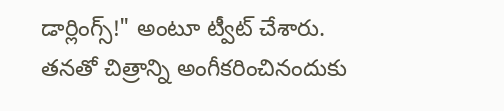డార్లింగ్స్!" అంటూ ట్వీట్ చేశారు. తనతో చిత్రాన్ని అంగీకరించినందుకు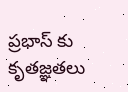ప్రభాస్ కు కృతజ్ఞతలు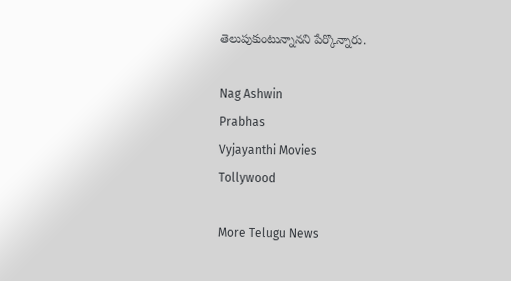తెలుపుకుంటున్నానని పేర్కొన్నారు.

Nag Ashwin
Prabhas
Vyjayanthi Movies
Tollywood

More Telugu News